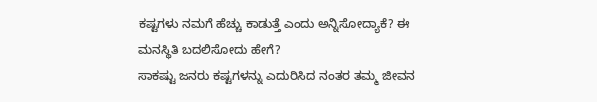ಕಷ್ಟಗಳು ನಮಗೆ ಹೆಚ್ಚು ಕಾಡುತ್ತೆ ಎಂದು ಅನ್ನಿಸೋದ್ಯಾಕೆ? ಈ ಮನಸ್ಥಿತಿ ಬದಲಿಸೋದು ಹೇಗೆ?
ಸಾಕಷ್ಟು ಜನರು ಕಷ್ಟಗಳನ್ನು ಎದುರಿಸಿದ ನಂತರ ತಮ್ಮ ಜೀವನ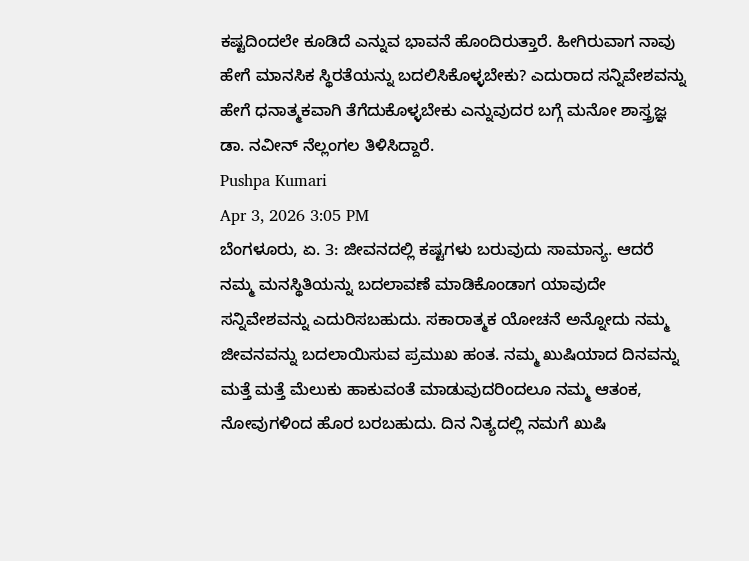ಕಷ್ಟದಿಂದಲೇ ಕೂಡಿದೆ ಎನ್ನುವ ಭಾವನೆ ಹೊಂದಿರುತ್ತಾರೆ. ಹೀಗಿರುವಾಗ ನಾವು ಹೇಗೆ ಮಾನಸಿಕ ಸ್ಥಿರತೆಯನ್ನು ಬದಲಿಸಿಕೊಳ್ಳಬೇಕು? ಎದುರಾದ ಸನ್ನಿವೇಶವನ್ನು ಹೇಗೆ ಧನಾತ್ಮಕವಾಗಿ ತೆಗೆದುಕೊಳ್ಳಬೇಕು ಎನ್ನುವುದರ ಬಗ್ಗೆ ಮನೋ ಶಾಸ್ತ್ರಜ್ಞ ಡಾ. ನವೀನ್ ನೆಲ್ಲಂಗಲ ತಿಳಿಸಿದ್ದಾರೆ.
Pushpa Kumari
Apr 3, 2026 3:05 PM
ಬೆಂಗಳೂರು, ಏ. 3: ಜೀವನದಲ್ಲಿ ಕಷ್ಟಗಳು ಬರುವುದು ಸಾಮಾನ್ಯ. ಆದರೆ ನಮ್ಮ ಮನಸ್ಥಿತಿಯನ್ನು ಬದಲಾವಣೆ ಮಾಡಿಕೊಂಡಾಗ ಯಾವುದೇ ಸನ್ನಿವೇಶವನ್ನು ಎದುರಿಸಬಹುದು. ಸಕಾರಾತ್ಮಕ ಯೋಚನೆ ಅನ್ನೋದು ನಮ್ಮ ಜೀವನವನ್ನು ಬದಲಾಯಿಸುವ ಪ್ರಮುಖ ಹಂತ. ನಮ್ಮ ಖುಷಿಯಾದ ದಿನವನ್ನು ಮತ್ತೆ ಮತ್ತೆ ಮೆಲುಕು ಹಾಕುವಂತೆ ಮಾಡುವುದರಿಂದಲೂ ನಮ್ಮ ಆತಂಕ, ನೋವುಗಳಿಂದ ಹೊರ ಬರಬಹುದು. ದಿನ ನಿತ್ಯದಲ್ಲಿ ನಮಗೆ ಖುಷಿ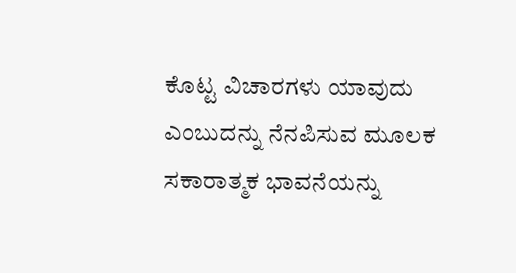ಕೊಟ್ಟ ವಿಚಾರಗಳು ಯಾವುದು ಎಂಬುದನ್ನು ನೆನಪಿಸುವ ಮೂಲಕ ಸಕಾರಾತ್ಮಕ ಭಾವನೆಯನ್ನು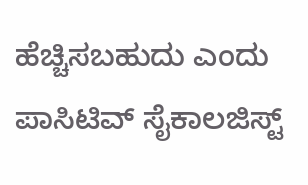ಹೆಚ್ಚಿಸಬಹುದು ಎಂದು ಪಾಸಿಟಿವ್ ಸೈಕಾಲಜಿಸ್ಟ್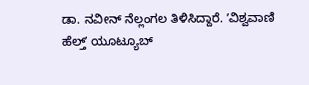ಡಾ. ನವೀನ್ ನೆಲ್ಲಂಗಲ ತಿಳಿಸಿದ್ದಾರೆ. ʼವಿಶ್ವವಾಣಿ ಹೆಲ್ತ್ʼ ಯೂಟ್ಯೂಬ್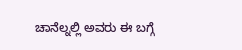ಚಾನೆಲ್ನಲ್ಲಿ ಅವರು ಈ ಬಗ್ಗೆ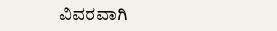ವಿವರವಾಗಿ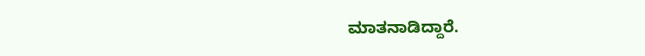ಮಾತನಾಡಿದ್ದಾರೆ.